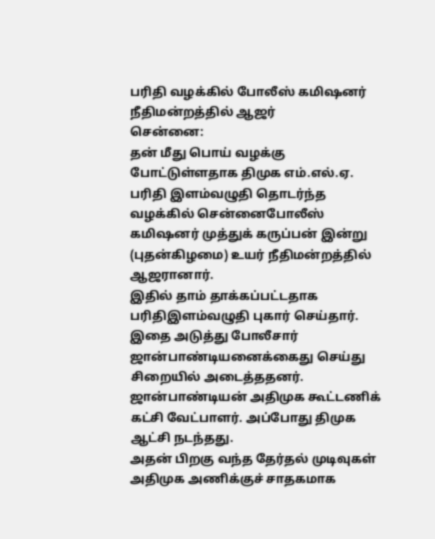பரிதி வழக்கில் போலீஸ் கமிஷனர் நீதிமன்றத்தில் ஆஜர்
சென்னை:
தன் மீது பொய் வழக்கு போட்டுள்ளதாக திமுக எம்.எல்.ஏ. பரிதி இளம்வழுதி தொடர்ந்த வழக்கில் சென்னைபோலீஸ் கமிஷனர் முத்துக் கருப்பன் இன்று (புதன்கிழமை) உயர் நீதிமன்றத்தில் ஆஜரானார்.
இதில் தாம் தாக்கப்பட்டதாக பரிதிஇளம்வழுதி புகார் செய்தார். இதை அடுத்து போலீசார் ஜான்பாண்டியனைக்கைது செய்து சிறையில் அடைத்ததனர்.
ஜான்பாண்டியன் அதிமுக கூட்டணிக் கட்சி வேட்பாளர். அப்போது திமுக ஆட்சி நடந்தது.
அதன் பிறகு வந்த தேர்தல் முடிவுகள் அதிமுக அணிக்குச் சாதகமாக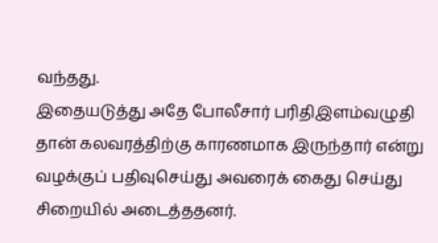வந்தது.
இதையடுத்து அதே போலீசார் பரிதிஇளம்வழுதி தான் கலவரத்திற்கு காரணமாக இருந்தார் என்று வழக்குப் பதிவுசெய்து அவரைக் கைது செய்து சிறையில் அடைத்ததனர்.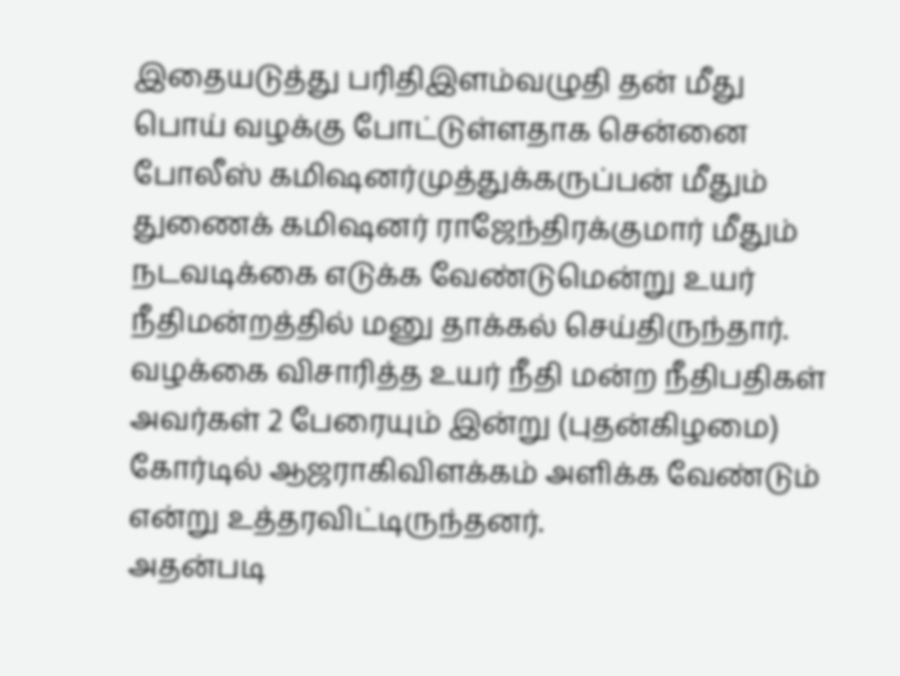இதையடுத்து பரிதிஇளம்வழுதி தன் மீது பொய் வழக்கு போட்டுள்ளதாக சென்னை போலீஸ் கமிஷனர்முத்துக்கருப்பன் மீதும் துணைக் கமிஷனர் ராஜேந்திரக்குமார் மீதும் நடவடிக்கை எடுக்க வேண்டுமென்று உயர் நீதிமன்றத்தில் மனு தாக்கல் செய்திருந்தார்.
வழக்கை விசாரித்த உயர் நீதி மன்ற நீதிபதிகள் அவர்கள் 2 பேரையும் இன்று (புதன்கிழமை) கோர்டில் ஆஜராகிவிளக்கம் அளிக்க வேண்டும் என்று உத்தரவிட்டிருந்தனர்.
அதன்படி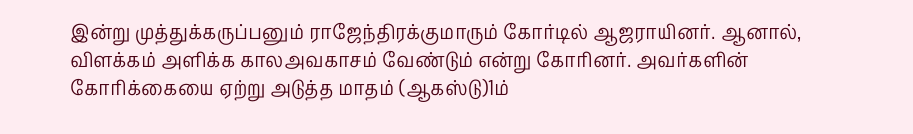இன்று முத்துக்கருப்பனும் ராஜேந்திரக்குமாரும் கோர்டில் ஆஜராயினர். ஆனால், விளக்கம் அளிக்க காலஅவகாசம் வேண்டும் என்று கோரினர். அவர்களின் கோரிக்கையை ஏற்று அடுத்த மாதம் (ஆகஸ்டு)1ம்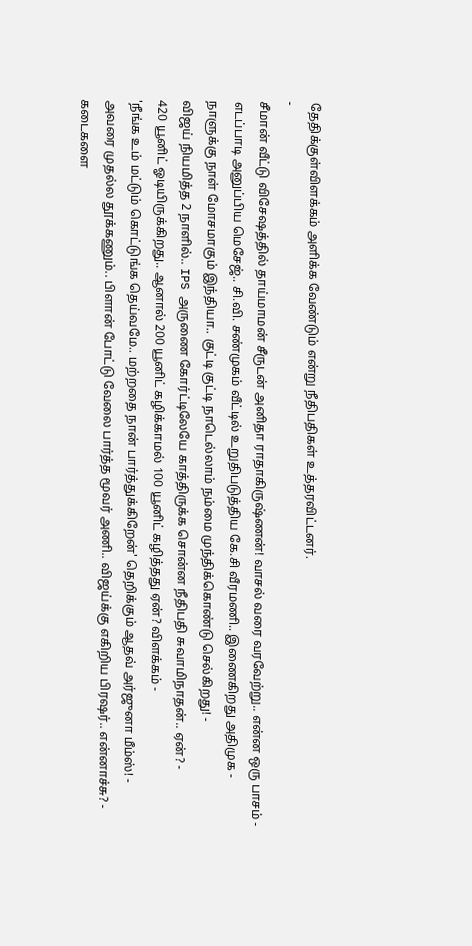தேதிக்குள்விளக்கம் அளிக்க வேண்டும் என்று நீதிபதிகள் உத்தரவிட்டனர்.
-
சீமான் வீட்டு விசேஷத்தில் தாய்மாமன் சீருடன் அனிதா ராதாகிருஷ்ணன்! வாசல் வரை வரவேற்று.. என்ன ஒரு பாசம் -
எடப்பாடி அனுப்பிய மெசேஜ்.. சி.வி. சண்முகம் வீட்டில் உறுதிபடுத்திய கே.சி வீரமணி.. இணைகிறது அதிமுக -
நாளுக்கு நாள் மோசமாகும் இந்தியா.. குட்டி குட்டி நாடெல்லாம் நம்மை முந்திக்கொண்டு செல்கிறது! -
விஜய் நியமித்த 2 நாளில்.. IPS அருணை கோர்ட்டிலேயே காத்திருக்க சொன்ன நீதிபதி சுவாமிநாதன்.. ஏன்? -
420 யூனிட் ஓடியிருக்கிறது.. ஆனால் 200 யூனிட் கழிக்காமல் 100 யூனிட் கழித்தது ஏன்? விளக்கம் -
'நீங்க உம் மட்டும் கொட்டுங்க தெய்வமே.. மற்றதை நான் பார்த்துக்கிறேன்' தெறிக்கும் ஆதவ் அர்ஜுனா மீம்ஸ்! -
அவரை முதல்ல தூக்கணும்.. பிளான் போட்டு வேலை பார்த்த மூவர் அணி.. விஜய்க்கு எகிறிய பிரஷர்.. என்னாச்சு? -
கடைகளை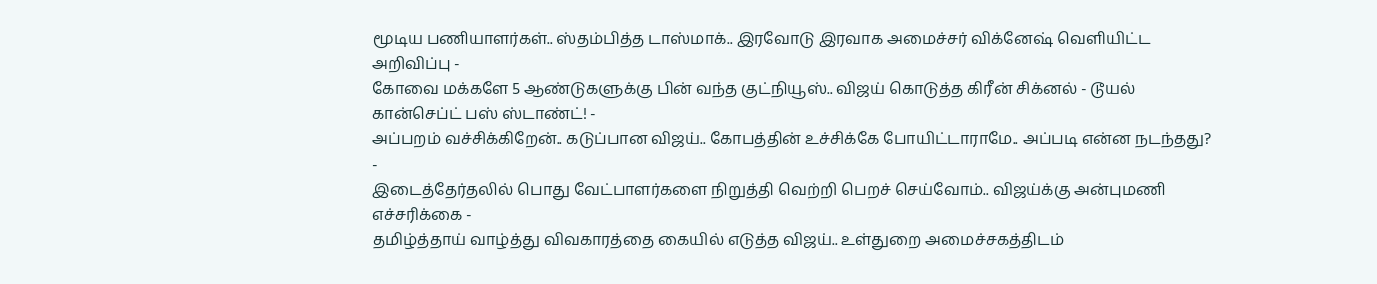மூடிய பணியாளர்கள்.. ஸ்தம்பித்த டாஸ்மாக்.. இரவோடு இரவாக அமைச்சர் விக்னேஷ் வெளியிட்ட அறிவிப்பு -
கோவை மக்களே 5 ஆண்டுகளுக்கு பின் வந்த குட்நியூஸ்.. விஜய் கொடுத்த கிரீன் சிக்னல் - டூயல் கான்செப்ட் பஸ் ஸ்டாண்ட்! -
அப்பறம் வச்சிக்கிறேன்.. கடுப்பான விஜய்.. கோபத்தின் உச்சிக்கே போயிட்டாராமே.. அப்படி என்ன நடந்தது? -
இடைத்தேர்தலில் பொது வேட்பாளர்களை நிறுத்தி வெற்றி பெறச் செய்வோம்.. விஜய்க்கு அன்புமணி எச்சரிக்கை -
தமிழ்த்தாய் வாழ்த்து விவகாரத்தை கையில் எடுத்த விஜய்.. உள்துறை அமைச்சகத்திடம்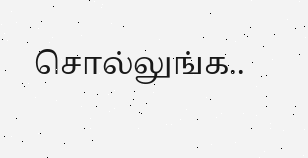சொல்லுங்க..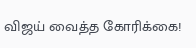விஜய் வைத்த கோரிக்கை!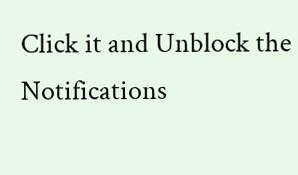Click it and Unblock the Notifications